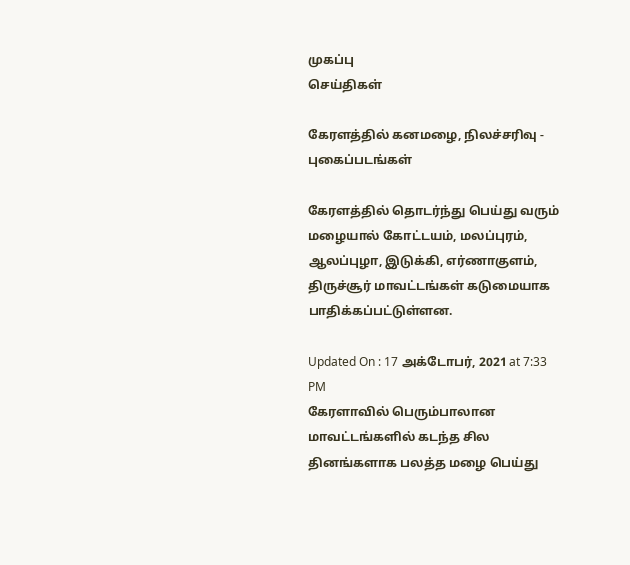முகப்பு
செய்திகள்

கேரளத்தில் கனமழை, நிலச்சரிவு - புகைப்படங்கள்

கேரளத்தில் தொடர்ந்து பெய்து வரும் மழையால் கோட்டயம், மலப்புரம், ஆலப்புழா, இடுக்கி, எர்ணாகுளம், திருச்சூர் மாவட்டங்கள் கடுமையாக பாதிக்கப்பட்டுள்ளன.

Updated On : 17 அக்டோபர், 2021 at 7:33 PM
கேரளாவில் பெரும்பாலான மாவட்டங்களில் கடந்த சில தினங்களாக பலத்த மழை பெய்து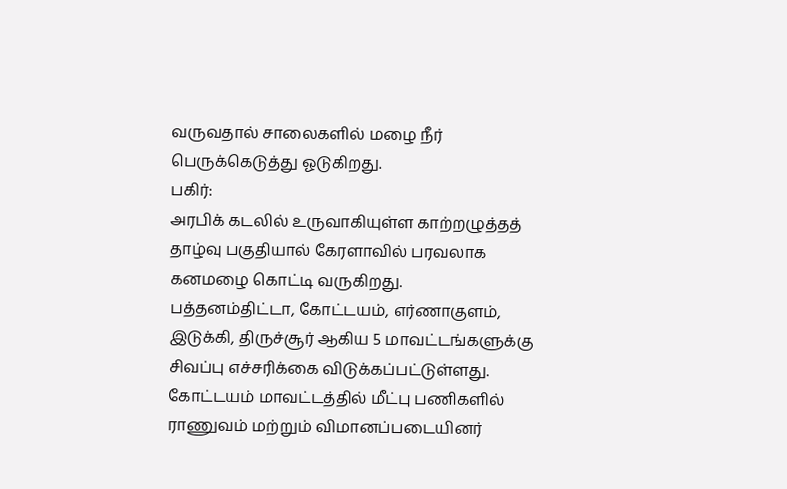வருவதால் சாலைகளில் மழை நீர் பெருக்கெடுத்து ஓடுகிறது.
பகிர்:
அரபிக் கடலில் உருவாகியுள்ள காற்றழுத்தத் தாழ்வு பகுதியால் கேரளாவில் பரவலாக கனமழை கொட்டி வருகிறது.
பத்தனம்திட்டா, கோட்டயம், எர்ணாகுளம், இடுக்கி, திருச்சூர் ஆகிய 5 மாவட்டங்களுக்கு சிவப்பு எச்சரிக்கை விடுக்கப்பட்டுள்ளது.
கோட்டயம் மாவட்டத்தில் மீட்பு பணிகளில் ராணுவம் மற்றும் விமானப்படையினர்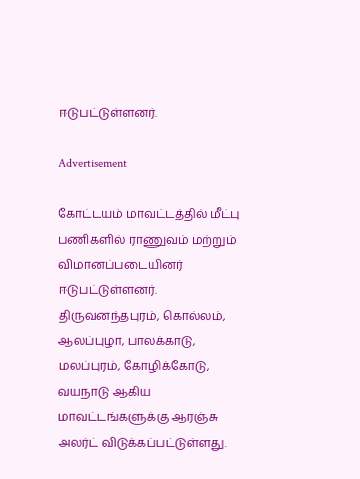ஈடுபட்டுள்ளனர்.

Advertisement

கோட்டயம் மாவட்டத்தில் மீட்பு பணிகளில் ராணுவம் மற்றும் விமானப்படையினர் ஈடுபட்டுள்ளனர்.
திருவனந்தபுரம், கொல்லம், ஆலப்புழா, பாலக்காடு, மலப்புரம், கோழிக்கோடு, வயநாடு ஆகிய மாவட்டங்களுக்கு ஆரஞ்சு அலர்ட் விடுக்கப்பட்டுள்ளது.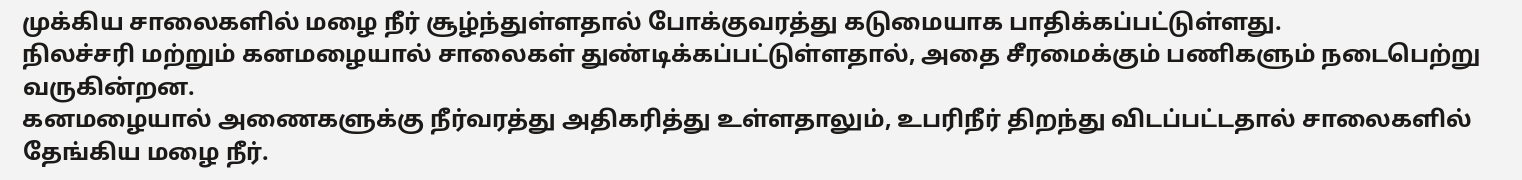முக்கிய சாலைகளில் மழை நீர் சூழ்ந்துள்ளதால் போக்குவரத்து கடுமையாக பாதிக்கப்பட்டுள்ளது.
நிலச்சரி மற்றும் கனமழையால் சாலைகள் துண்டிக்கப்பட்டுள்ளதால், அதை சீரமைக்கும் பணிகளும் நடைபெற்று வருகின்றன.
கனமழையால் அணைகளுக்கு நீர்வரத்து அதிகரித்து உள்ளதாலும், உபரிநீர் திறந்து விடப்பட்டதால் சாலைகளில் தேங்கிய மழை நீர்.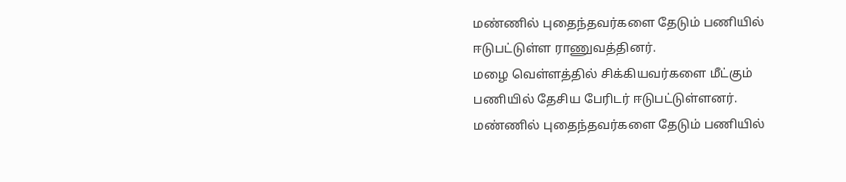மண்ணில் புதைந்தவர்களை தேடும் பணியில் ஈடுபட்டுள்ள ராணுவத்தினர்.
மழை வெள்ளத்தில் சிக்கியவர்களை மீட்கும் பணியில் தேசிய பேரிடர் ஈடுபட்டுள்ளனர்.
மண்ணில் புதைந்தவர்களை தேடும் பணியில்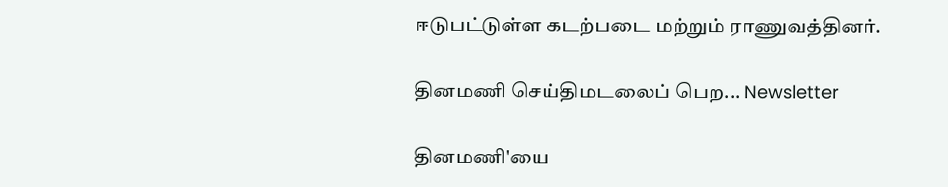ஈடுபட்டுள்ள கடற்படை மற்றும் ராணுவத்தினர்.

தினமணி செய்திமடலைப் பெற... Newsletter

தினமணி'யை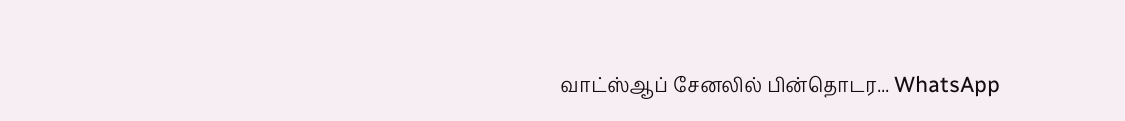வாட்ஸ்ஆப் சேனலில் பின்தொடர... WhatsApp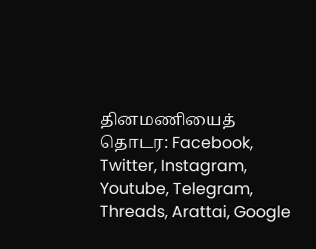தினமணியைத் தொடர: Facebook, Twitter, Instagram, Youtube, Telegram, Threads, Arattai, Google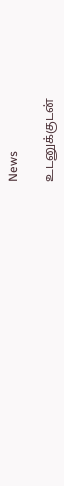News

உடனுக்குடன்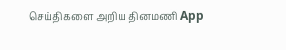செய்திகளை அறிய தினமணி App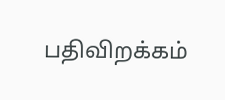பதிவிறக்கம்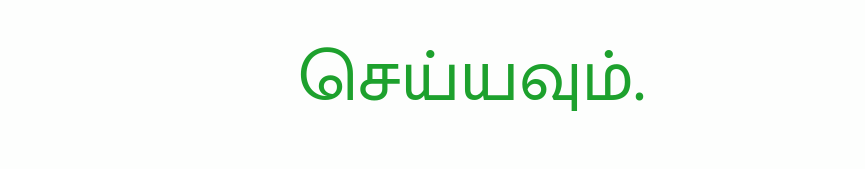செய்யவும்.